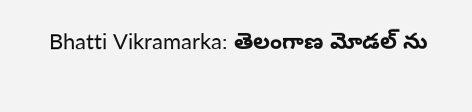Bhatti Vikramarka: తెలంగాణ మోడల్ ను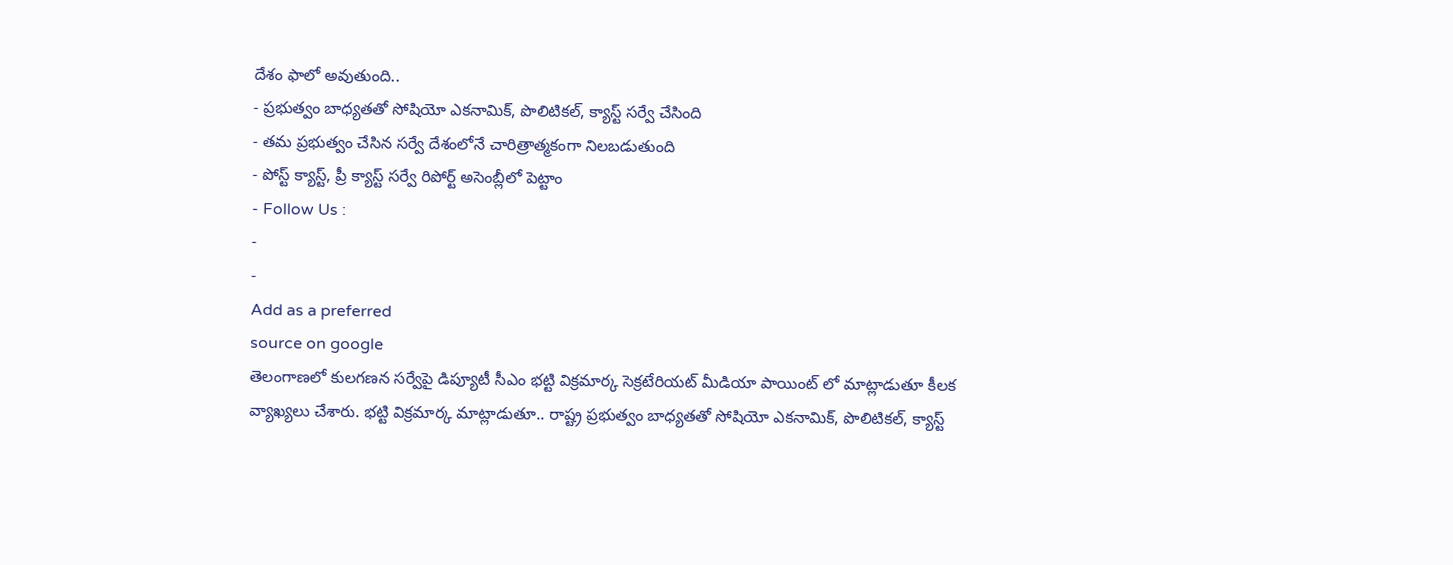దేశం ఫాలో అవుతుంది..
- ప్రభుత్వం బాధ్యతతో సోషియో ఎకనామిక్, పొలిటికల్, క్యాస్ట్ సర్వే చేసింది
- తమ ప్రభుత్వం చేసిన సర్వే దేశంలోనే చారిత్రాత్మకంగా నిలబడుతుంది
- పోస్ట్ క్యాస్ట్, ప్రీ క్యాస్ట్ సర్వే రిపోర్ట్ అసెంబ్లీలో పెట్టాం
- Follow Us :
-
-
Add as a preferred
source on google
తెలంగాణలో కులగణన సర్వేపై డిప్యూటీ సీఎం భట్టి విక్రమార్క సెక్రటేరియట్ మీడియా పాయింట్ లో మాట్లాడుతూ కీలక వ్యాఖ్యలు చేశారు. భట్టి విక్రమార్క మాట్లాడుతూ.. రాష్ట్ర ప్రభుత్వం బాధ్యతతో సోషియో ఎకనామిక్, పొలిటికల్, క్యాస్ట్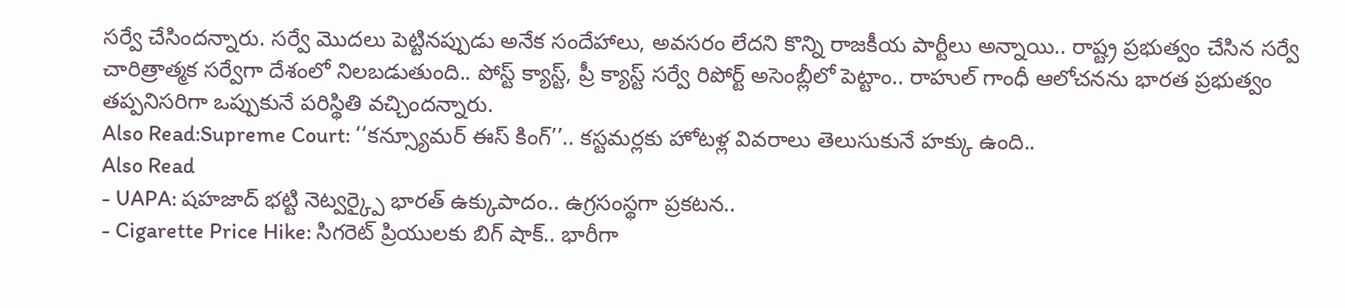సర్వే చేసిందన్నారు. సర్వే మొదలు పెట్టినప్పుడు అనేక సందేహాలు, అవసరం లేదని కొన్ని రాజకీయ పార్టీలు అన్నాయి.. రాష్ట్ర ప్రభుత్వం చేసిన సర్వే చారిత్రాత్మక సర్వేగా దేశంలో నిలబడుతుంది.. పోస్ట్ క్యాస్ట్, ప్రీ క్యాస్ట్ సర్వే రిపోర్ట్ అసెంబ్లీలో పెట్టాం.. రాహుల్ గాంధీ ఆలోచనను భారత ప్రభుత్వం తప్పనిసరిగా ఒప్పుకునే పరిస్థితి వచ్చిందన్నారు.
Also Read:Supreme Court: ‘‘కన్స్యూమర్ ఈస్ కింగ్’’.. కస్టమర్లకు హోటళ్ల వివరాలు తెలుసుకునే హక్కు ఉంది..
Also Read
- UAPA: షహజాద్ భట్టి నెట్వర్క్పై భారత్ ఉక్కుపాదం.. ఉగ్రసంస్థగా ప్రకటన..
- Cigarette Price Hike: సిగరెట్ ప్రియులకు బిగ్ షాక్.. భారీగా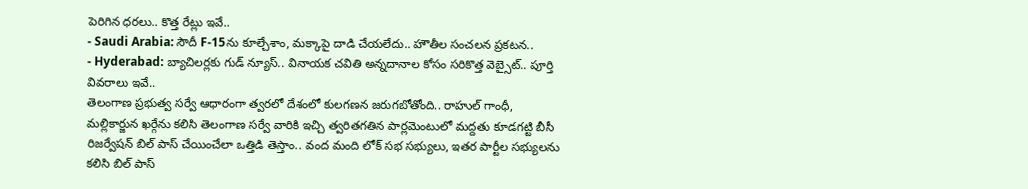పెరిగిన ధరలు.. కొత్త రేట్లు ఇవే..
- Saudi Arabia: సౌదీ F-15ను కూల్చేశాం, మక్కాపై దాడి చేయలేదు.. హౌతీల సంచలన ప్రకటన..
- Hyderabad: బ్యాచిలర్లకు గుడ్ న్యూస్.. వినాయక చవితి అన్నదానాల కోసం సరికొత్త వెబ్సైట్.. పూర్తి వివరాలు ఇవే..
తెలంగాణ ప్రభుత్వ సర్వే ఆధారంగా త్వరలో దేశంలో కులగణన జరుగబోతోంది.. రాహుల్ గాంధీ, మల్లికార్జున ఖర్గేను కలిసి తెలంగాణ సర్వే వారికి ఇచ్చి త్వరితగతిన పార్లమెంటులో మద్దతు కూడగట్టి బీసీ రిజర్వేషన్ బిల్ పాస్ చేయించేలా ఒత్తిడి తెస్తాం.. వంద మంది లోక్ సభ సభ్యులు, ఇతర పార్టీల సభ్యులను కలిసి బిల్ పాస్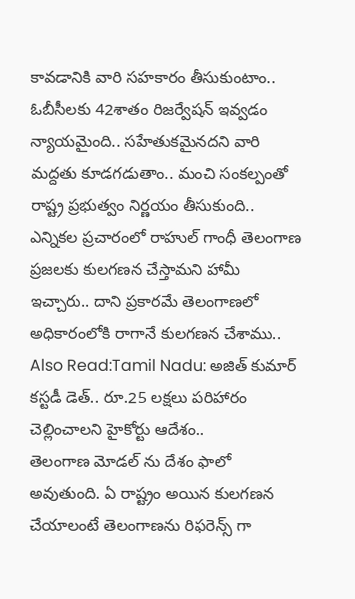కావడానికి వారి సహకారం తీసుకుంటాం.. ఓబీసీలకు 42శాతం రిజర్వేషన్ ఇవ్వడం న్యాయమైంది.. సహేతుకమైనదని వారి మద్దతు కూడగడుతాం.. మంచి సంకల్పంతో రాష్ట్ర ప్రభుత్వం నిర్ణయం తీసుకుంది.. ఎన్నికల ప్రచారంలో రాహుల్ గాంధీ తెలంగాణ ప్రజలకు కులగణన చేస్తామని హామీ ఇచ్చారు.. దాని ప్రకారమే తెలంగాణలో అధికారంలోకి రాగానే కులగణన చేశాము..
Also Read:Tamil Nadu: అజిత్ కుమార్ కస్టడీ డెత్.. రూ.25 లక్షలు పరిహారం చెల్లించాలని హైకోర్టు ఆదేశం..
తెలంగాణ మోడల్ ను దేశం ఫాలో అవుతుంది. ఏ రాష్ట్రం అయిన కులగణన చేయాలంటే తెలంగాణను రిఫరెన్స్ గా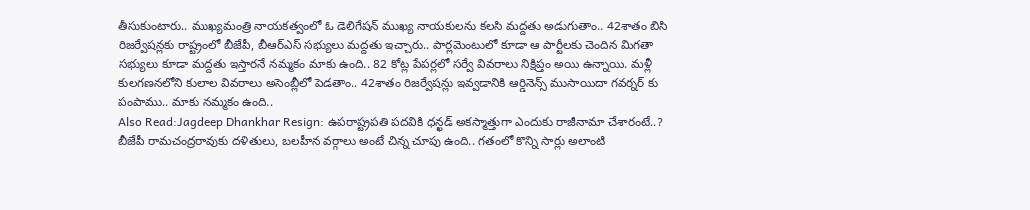తీసుకుంటారు.. ముఖ్యమంత్రి నాయకత్వంలో ఓ డెలిగేషన్ ముఖ్య నాయకులను కలసి మద్దతు అడుగుతాం.. 42శాతం బిసి రిజర్వేషన్లకు రాష్ట్రంలో బీజేపీ, బీఆర్ఎస్ సభ్యులు మద్దతు ఇచ్చారు.. పార్లమెంటులో కూడా ఆ పార్టీలకు చెందిన మిగతా సభ్యులు కూడా మద్దతు ఇస్తారనే నమ్మకం మాకు ఉంది.. 82 కోట్ల పేపర్లలో సర్వే వివరాలు నిక్షిప్తం అయి ఉన్నాయి. మళ్లీ కులగణనలోని కులాల వివరాలు అసెంబ్లీలో పెడతాం.. 42శాతం రిజర్వేషన్లు ఇవ్వడానికి ఆర్డినెన్స్ ముసాయిదా గవర్నర్ కు పంపాము.. మాకు నమ్మకం ఉంది..
Also Read:Jagdeep Dhankhar Resign: ఉపరాష్ట్రపతి పదవికి ధన్ఖడ్ అకస్మాత్తుగా ఎందుకు రాజీనామా చేశారంటే..?
బీజేపీ రామచంద్రరావుకు దళితులు, బలహీన వర్గాలు అంటే చిన్న చూపు ఉంది.. గతంలో కొన్ని సార్లు అలాంటి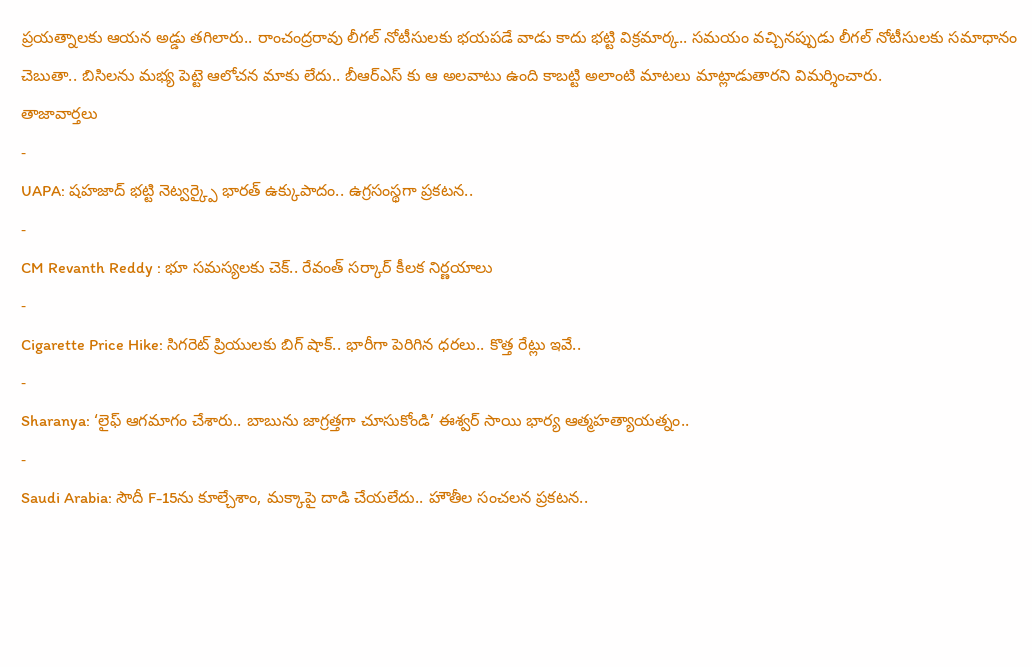ప్రయత్నాలకు ఆయన అడ్డు తగిలారు.. రాంచంద్రరావు లీగల్ నోటీసులకు భయపడే వాడు కాదు భట్టి విక్రమార్క.. సమయం వచ్చినప్పుడు లీగల్ నోటీసులకు సమాధానం చెబుతా.. బిసిలను మభ్య పెట్టె ఆలోచన మాకు లేదు.. బీఆర్ఎస్ కు ఆ అలవాటు ఉంది కాబట్టి అలాంటి మాటలు మాట్లాడుతారని విమర్శించారు.
తాజావార్తలు
-
UAPA: షహజాద్ భట్టి నెట్వర్క్పై భారత్ ఉక్కుపాదం.. ఉగ్రసంస్థగా ప్రకటన..
-
CM Revanth Reddy : భూ సమస్యలకు చెక్.. రేవంత్ సర్కార్ కీలక నిర్ణయాలు
-
Cigarette Price Hike: సిగరెట్ ప్రియులకు బిగ్ షాక్.. భారీగా పెరిగిన ధరలు.. కొత్త రేట్లు ఇవే..
-
Sharanya: ‘లైఫ్ ఆగమాగం చేశారు.. బాబును జాగ్రత్తగా చూసుకోండి’ ఈశ్వర్ సాయి భార్య ఆత్మహత్యాయత్నం..
-
Saudi Arabia: సౌదీ F-15ను కూల్చేశాం, మక్కాపై దాడి చేయలేదు.. హౌతీల సంచలన ప్రకటన..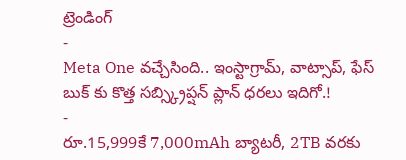ట్రెండింగ్
-
Meta One వచ్చేసింది.. ఇంస్టాగ్రామ్, వాట్సాప్, ఫేస్ బుక్ కు కొత్త సబ్స్క్రిప్షన్ ప్లాన్ ధరలు ఇదిగో.!
-
రూ.15,999కే 7,000mAh బ్యాటరీ, 2TB వరకు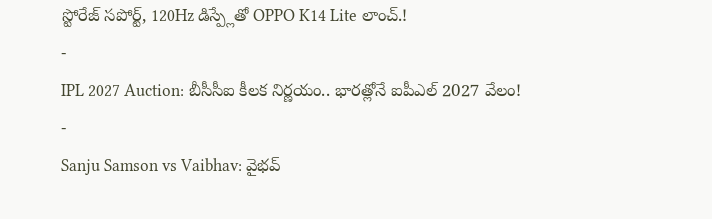స్టోరేజ్ సపోర్ట్, 120Hz డిస్ప్లేతో OPPO K14 Lite లాంచ్.!
-
IPL 2027 Auction: బీసీసీఐ కీలక నిర్ణయం.. భారత్లోనే ఐపీఎల్ 2027 వేలం!
-
Sanju Samson vs Vaibhav: వైభవ్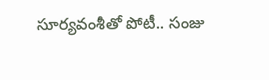సూర్యవంశీతో పోటీ.. సంజు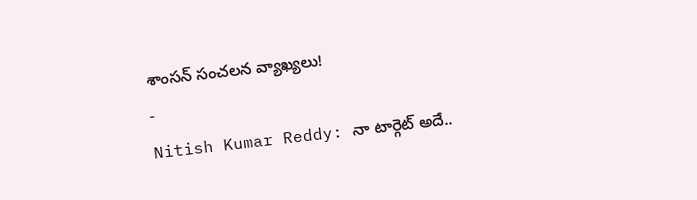శాంసన్ సంచలన వ్యాఖ్యలు!
-
Nitish Kumar Reddy: నా టార్గెట్ అదే..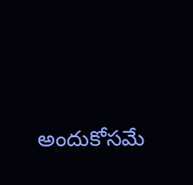అందుకోసమే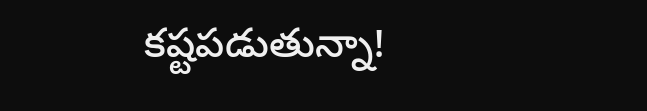కష్టపడుతున్నా!